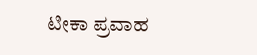ಟೀಕಾ ಪ್ರವಾಹ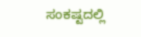ಸಂಕಷ್ಟದಲ್ಲಿ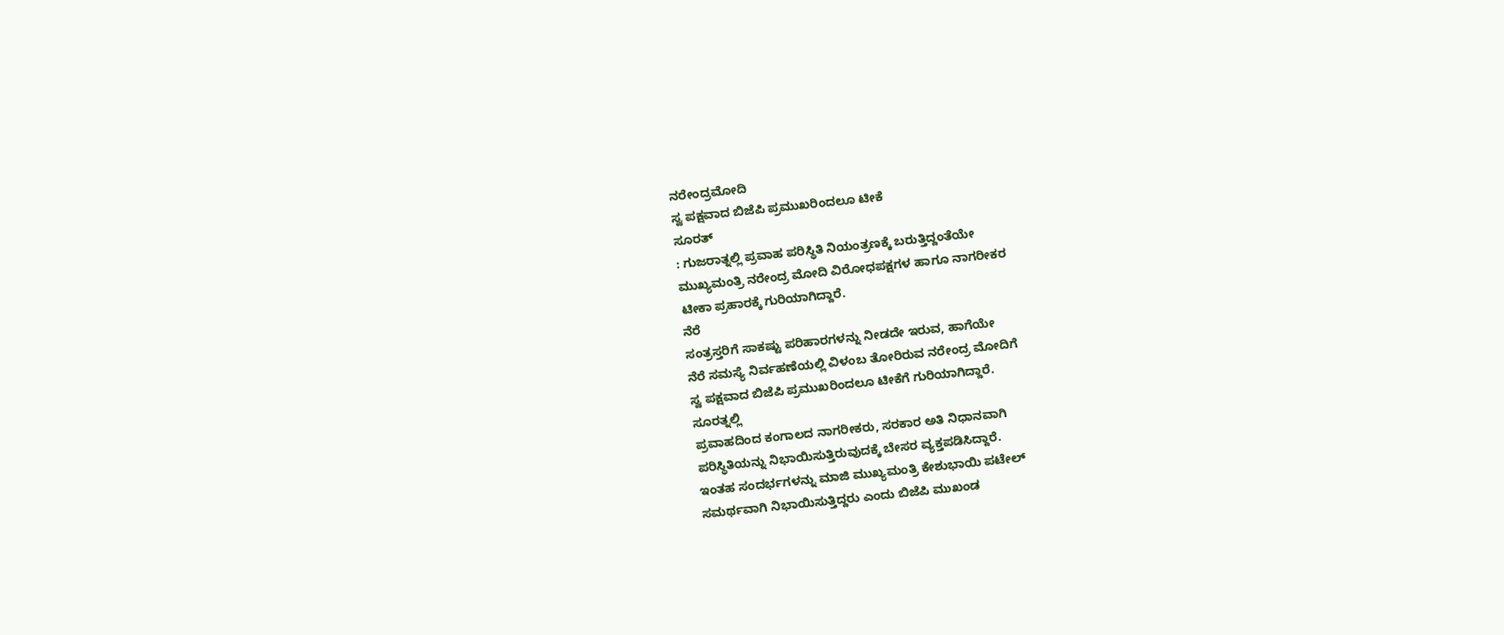ನರೇಂದ್ರಮೋದಿ
ಸ್ವ ಪಕ್ಷವಾದ ಬಿಜೆಪಿ ಪ್ರಮುಖರಿಂದಲೂ ಟೀಕೆ
ಸೂರತ್
: ಗುಜರಾತ್ನಲ್ಲಿ ಪ್ರವಾಹ ಪರಿಸ್ಥಿತಿ ನಿಯಂತ್ರಣಕ್ಕೆ ಬರುತ್ತಿದ್ದಂತೆಯೇ
ಮುಖ್ಯಮಂತ್ರಿ ನರೇಂದ್ರ ಮೋದಿ ವಿರೋಧಪಕ್ಷಗಳ ಹಾಗೂ ನಾಗರೀಕರ
ಟೀಕಾ ಪ್ರಹಾರಕ್ಕೆ ಗುರಿಯಾಗಿದ್ದಾರೆ.
ನೆರೆ
ಸಂತ್ರಸ್ತರಿಗೆ ಸಾಕಷ್ಟು ಪರಿಹಾರಗಳನ್ನು ನೀಡದೇ ಇರುವ, ಹಾಗೆಯೇ
ನೆರೆ ಸಮಸ್ಯೆ ನಿರ್ವಹಣೆಯಲ್ಲಿ ವಿಳಂಬ ತೋರಿರುವ ನರೇಂದ್ರ ಮೋದಿಗೆ
ಸ್ವ ಪಕ್ಷವಾದ ಬಿಜೆಪಿ ಪ್ರಮುಖರಿಂದಲೂ ಟೀಕೆಗೆ ಗುರಿಯಾಗಿದ್ದಾರೆ.
ಸೂರತ್ನಲ್ಲಿ
ಪ್ರವಾಹದಿಂದ ಕಂಗಾಲದ ನಾಗರೀಕರು, ಸರಕಾರ ಅತಿ ನಿಧಾನವಾಗಿ
ಪರಿಸ್ಥಿತಿಯನ್ನು ನಿಭಾಯಿಸುತ್ತಿರುವುದಕ್ಕೆ ಬೇಸರ ವ್ಯಕ್ತಪಡಿಸಿದ್ದಾರೆ.
ಇಂತಹ ಸಂದರ್ಭಗಳನ್ನು ಮಾಜಿ ಮುಖ್ಯಮಂತ್ರಿ ಕೇಶುಭಾಯಿ ಪಟೇಲ್
ಸಮರ್ಥವಾಗಿ ನಿಭಾಯಿಸುತ್ತಿದ್ದರು ಎಂದು ಬಿಜೆಪಿ ಮುಖಂಡ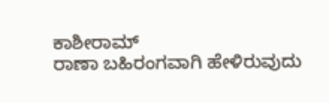ಕಾಶೀರಾಮ್
ರಾಣಾ ಬಹಿರಂಗವಾಗಿ ಹೇಳಿರುವುದು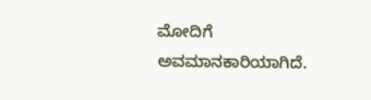ಮೋದಿಗೆ ಅವಮಾನಕಾರಿಯಾಗಿದೆ.